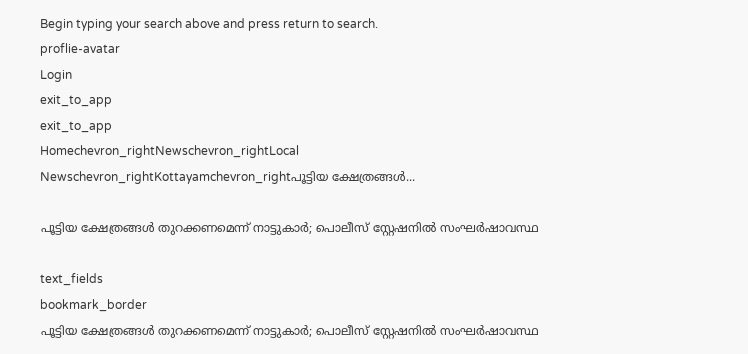Begin typing your search above and press return to search.
proflie-avatar
Login
exit_to_app
exit_to_app
Homechevron_rightNewschevron_rightLocal Newschevron_rightKottayamchevron_rightപൂട്ടിയ ക്ഷേത്രങ്ങൾ...

പൂട്ടിയ ക്ഷേത്രങ്ങൾ തുറക്കണമെന്ന് നാട്ടുകാർ; പൊലീസ് സ്റ്റേഷനിൽ സംഘർഷാവസ്ഥ

text_fields
bookmark_border
പൂട്ടിയ ക്ഷേത്രങ്ങൾ തുറക്കണമെന്ന് നാട്ടുകാർ; പൊലീസ് സ്റ്റേഷനിൽ സംഘർഷാവസ്ഥ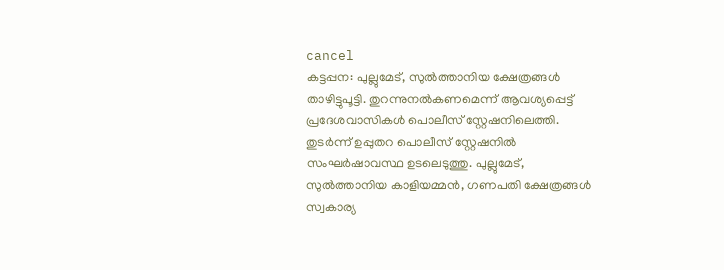cancel
കട്ടപ്പന: പുല്ലുമേട്, സുൽത്താനിയ ക്ഷേത്രങ്ങൾ താഴിട്ടുപൂട്ടി. തുറന്നുനൽകണമെന്ന് ആവശ്യപ്പെട്ട് പ്രദേശവാസികൾ പൊലീസ് സ്റ്റേഷനിലെത്തി. തുടർന്ന് ഉപ്പുതറ പൊലീസ് സ്റ്റേഷനിൽ സംഘർഷാവസ്ഥ ഉടലെടുത്തു. പുല്ലുമേട്, സുൽത്താനിയ കാളിയമ്മൻ, ഗണപതി ക്ഷേത്രങ്ങൾ സ്വകാര്യ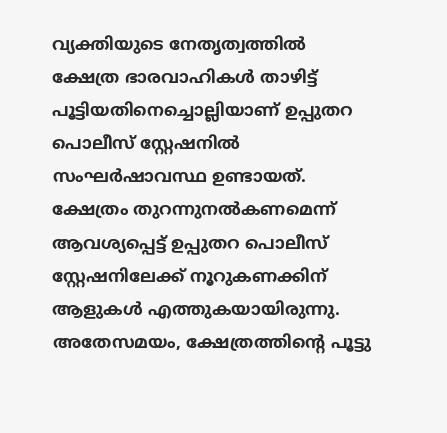വ്യക്തിയുടെ നേതൃത്വത്തിൽ ക്ഷേത്ര ഭാരവാഹികൾ താഴിട്ട് പൂട്ടിയതിനെച്ചൊല്ലിയാണ് ഉപ്പുതറ പൊലീസ് സ്റ്റേഷനിൽ സംഘർഷാവസ്ഥ ഉണ്ടായത്. ക്ഷേത്രം തുറന്നുനൽകണമെന്ന് ആവശ്യപ്പെട്ട് ഉപ്പുതറ പൊലീസ് സ്റ്റേഷനിലേക്ക് നൂറുകണക്കിന് ആളുകൾ എത്തുകയായിരുന്നു. അതേസമയം, ക്ഷേത്രത്തിന്‍റെ പൂട്ടു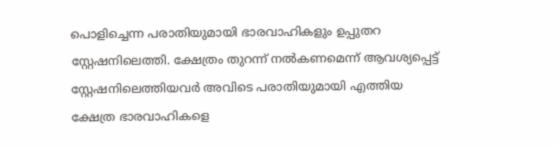പൊളിച്ചെന്ന പരാതിയുമായി ഭാരവാഹികളും ഉപ്പുതറ സ്റ്റേഷനിലെത്തി. ക്ഷേത്രം തുറന്ന് നൽകണമെന്ന് ആവശ്യപ്പെട്ട് സ്റ്റേഷനിലെത്തിയവർ അവിടെ പരാതിയുമായി എത്തിയ ക്ഷേത്ര ഭാരവാഹികളെ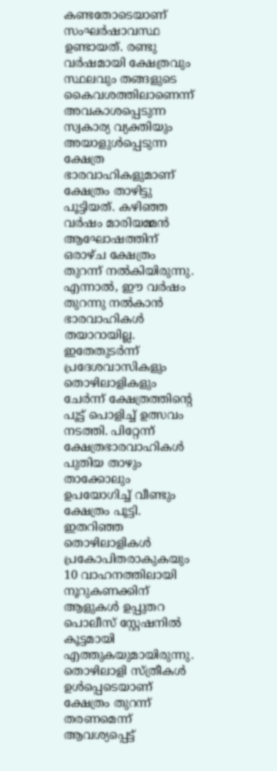കണ്ടതോടെയാണ് സംഘർഷാവസ്ഥ ഉണ്ടായത്. രണ്ടു വർഷമായി ക്ഷേത്രവും സ്ഥലവും തങ്ങളുടെ കൈവശത്തിലാണെന്ന് അവകാശപ്പെടുന്ന സ്വകാര്യ വ്യക്തിയും അയാളുൾപ്പെടുന്ന ക്ഷേത്ര ഭാരവാഹികളുമാണ് ക്ഷേത്രം താഴിട്ടു പൂട്ടിയത്. കഴിഞ്ഞ വർഷം മാരിയമ്മൻ ആഘോഷത്തിന് ഒരാഴ്ച ക്ഷേത്രം തുറന്ന് നൽകിയിരുന്നു. എന്നാൽ, ഈ വർഷം തുറന്നു നൽകാൻ ഭാരവാഹികൾ തയാറായില്ല. ഇതേതുടർന്ന് പ്രദേശവാസികളും തൊഴിലാളികളും ചേർന്ന് ക്ഷേത്രത്തിന്‍റെ പൂട്ട് പൊളിച്ച് ഉത്സവം നടത്തി. പിറ്റേന്ന് ക്ഷേത്രഭാരവാഹികൾ പുതിയ താഴും താക്കോലും ഉപയോഗിച്ച് വീണ്ടും ക്ഷേത്രം പൂട്ടി. ഇതറിഞ്ഞ തൊഴിലാളികൾ പ്രകോപിതരാകുകയും 10 വാഹനത്തിലായി നൂറുകണക്കിന് ആളുകൾ ഉപ്പുതറ പൊലീസ് സ്റ്റേഷനിൽ കൂട്ടമായി എത്തുകയുമായിരുന്നു. തൊഴിലാളി സ്ത്രീകൾ ഉൾപ്പെടെയാണ് ക്ഷേത്രം തുറന്ന് തരണമെന്ന് ആവശ്യപ്പെട്ട്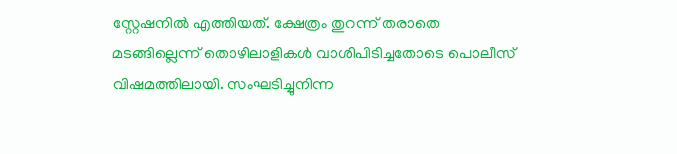സ്റ്റേഷനിൽ എത്തിയത്. ക്ഷേത്രം തുറന്ന് തരാതെ മടങ്ങില്ലെന്ന് തൊഴിലാളികൾ വാശിപിടിച്ചതോടെ പൊലീസ് വിഷമത്തിലായി. സംഘടിച്ചുനിന്ന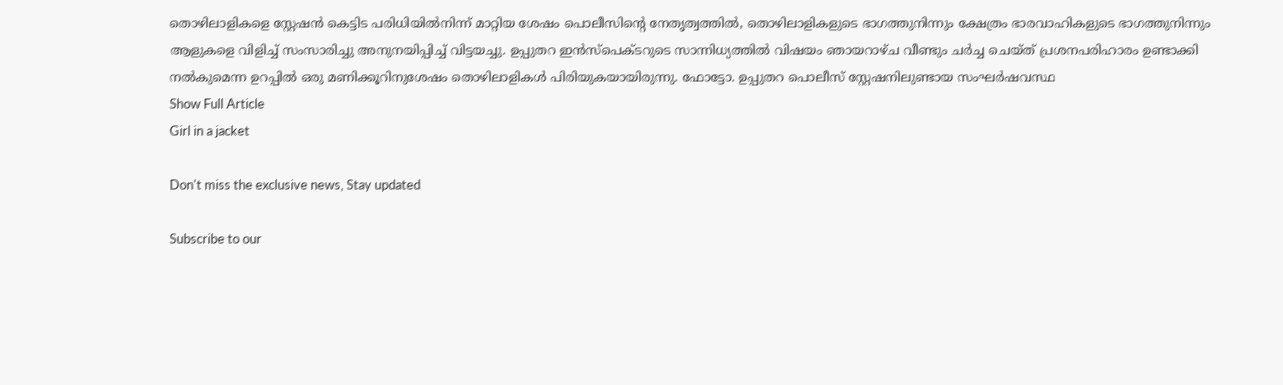തൊഴിലാളികളെ സ്റ്റേഷൻ കെട്ടിട പരിധിയിൽനിന്ന് മാറ്റിയ ശേഷം പൊലീസിന്‍റെ നേതൃത്വത്തിൽ, തൊഴിലാളികളുടെ ഭാഗത്തുനിന്നും ക്ഷേത്രം ഭാരവാഹികളുടെ ഭാഗത്തുനിന്നും ആളുകളെ വിളിച്ച് സംസാരിച്ചു അനുനയിപ്പിച്ച് വിട്ടയച്ചു. ഉപ്പുതറ ഇൻസ്പെക്ടറുടെ സാന്നിധ്യത്തിൽ വിഷയം ഞായറാഴ്ച വീണ്ടും ചർച്ച ചെയ്ത് പ്രശനപരിഹാരം ഉണ്ടാക്കി നൽകുമെന്ന ഉറപ്പിൽ ഒരു മണിക്കൂറിനുശേഷം തൊഴിലാളികൾ പിരിയുകയായിരുന്നു. ഫോട്ടോ. ഉപ്പുതറ പൊലീസ് സ്റ്റേഷനിലുണ്ടായ സംഘർഷവസ്ഥ
Show Full Article
Girl in a jacket

Don't miss the exclusive news, Stay updated

Subscribe to our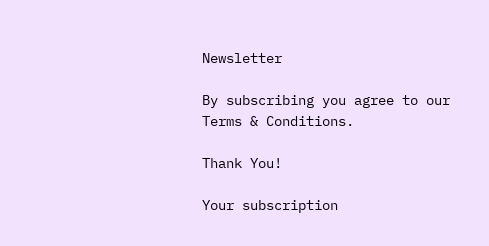Newsletter

By subscribing you agree to our Terms & Conditions.

Thank You!

Your subscription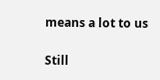means a lot to us

Still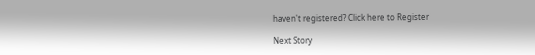haven't registered? Click here to Register

Next Story